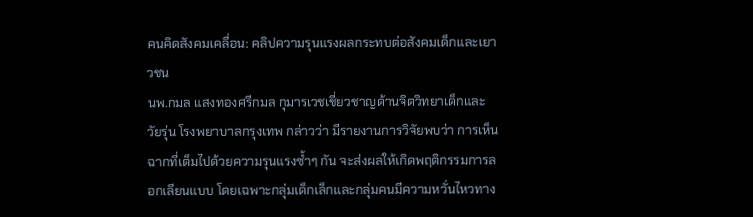คนคิดสังคมเคลื่อน: คลิปความรุนแรงผลกระทบต่อสังคมเด็กและเยาวชน
นพ.กมล แสงทองศรีกมล กุมารเวชเชี่ยวชาญด้านจิตวิทยาเด็กและวัยรุ่น โรงพยาบาลกรุงเทพ กล่าวว่า มีรายงานการวิจัยพบว่า การเห็นฉากที่เต็มไปด้วยความรุนแรงซ้ำๆ กัน จะส่งผลให้เกิดพฤติกรรมการลอกเลียนแบบ โดยเฉพาะกลุ่มเด็กเล็กและกลุ่มคนมีความหวั่นไหวทาง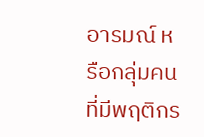อารมณ์ หรือกลุ่มคนที่มีพฤติกร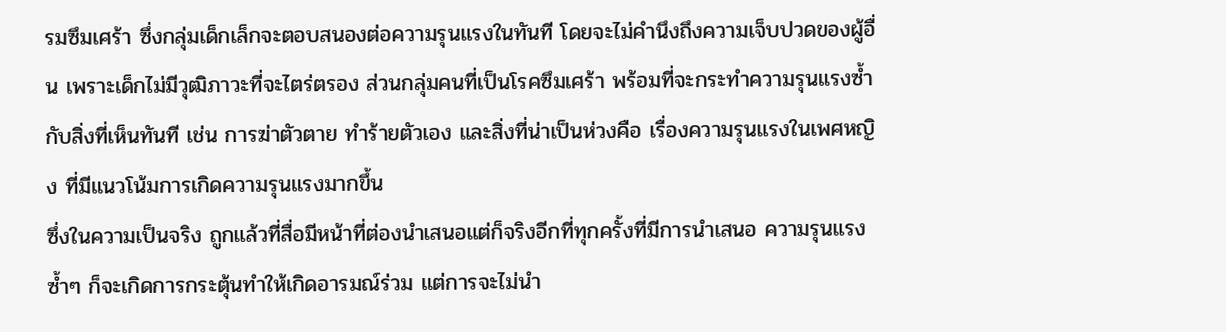รมซึมเศร้า ซึ่งกลุ่มเด็กเล็กจะตอบสนองต่อความรุนแรงในทันที โดยจะไม่คำนึงถึงความเจ็บปวดของผู้อื่น เพราะเด็กไม่มีวุฒิภาวะที่จะไตร่ตรอง ส่วนกลุ่มคนที่เป็นโรคซึมเศร้า พร้อมที่จะกระทำความรุนแรงซ้ำกับสิ่งที่เห็นทันที เช่น การฆ่าตัวตาย ทำร้ายตัวเอง และสิ่งที่น่าเป็นห่วงคือ เรื่องความรุนแรงในเพศหญิง ที่มีแนวโน้มการเกิดความรุนแรงมากขึ้น
ซึ่งในความเป็นจริง ถูกแล้วที่สื่อมีหน้าที่ต่องนำเสนอแต่ก็จริงอีกที่ทุกครั้งที่มีการนำเสนอ ความรุนแรงซ้ำๆ ก็จะเกิดการกระตุ้นทำให้เกิดอารมณ์ร่วม แต่การจะไม่นำ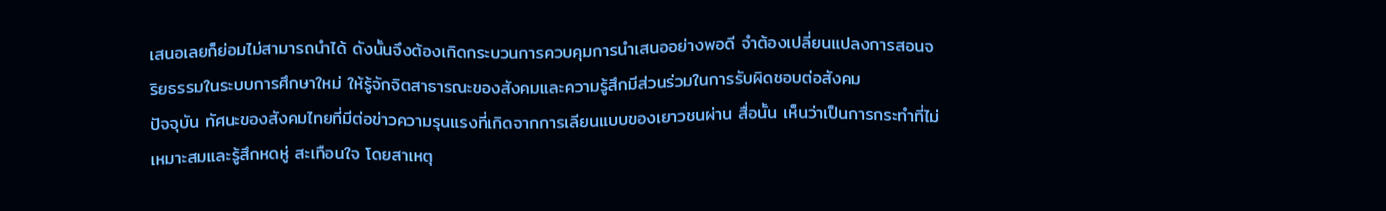เสนอเลยก็ย่อมไม่สามารถนำได้ ดังนั้นจึงต้องเกิดกระบวนการควบคุมการนำเสนออย่างพอดี จำต้องเปลี่ยนแปลงการสอนจริยธรรมในระบบการศึกษาใหม่ ให้รู้จักจิตสาธารณะของสังคมและความรู้สึกมีส่วนร่วมในการรับผิดชอบต่อสังคม
ปัจจุบัน ทัศนะของสังคมไทยที่มีต่อข่าวความรุนแรงที่เกิดจากการเลียนแบบของเยาวชนผ่าน สื่อนั้น เห็นว่าเป็นการกระทำที่ไม่เหมาะสมและรู้สึกหดหู่ สะเทือนใจ โดยสาเหตุ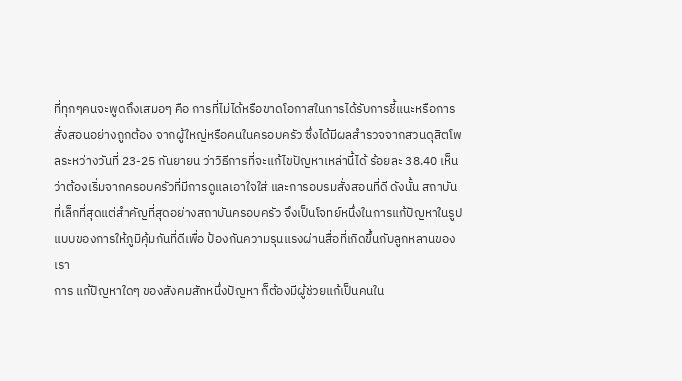ที่ทุกๆคนจะพูดถึงเสมอๆ คือ การที่ไม่ได้หรือขาดโอกาสในการได้รับการชี้แนะหรือการสั่งสอนอย่างถูกต้อง จากผู้ใหญ่หรือคนในครอบครัว ซึ่งได้มีผลสำรวจจากสวนดุสิตโพลระหว่างวันที่ 23-25 กันยายน ว่าวิธีการที่จะแก้ไขปัญหาเหล่านี้ได้ ร้อยละ 38.40 เห็นว่าต้องเริ่มจากครอบครัวที่มีการดูแลเอาใจใส่ และการอบรมสั่งสอนที่ดี ดังนั้น สถาบันที่เล็กที่สุดแต่สำคัญที่สุดอย่างสถาบันครอบครัว จึงเป็นโจทย์หนึ่งในการแก้ปัญหาในรูปแบบของการให้ภูมิคุ้มกันที่ดีเพื่อ ป้องกันความรุนแรงผ่านสื่อที่เกิดขึ้นกับลูกหลานของเรา
การ แก้ปัญหาใดๆ ของสังคมสักหนึ่งปัญหา ก็ต้องมีผู้ช่วยแก้เป็นคนใน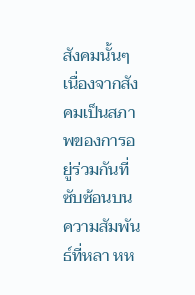สังคมนั้นๆ เนื่องจากสังคมเป็นสภาพของการอยู่ร่วมกันที่ซับซ้อนบนความสัมพันธ์ที่หลา หห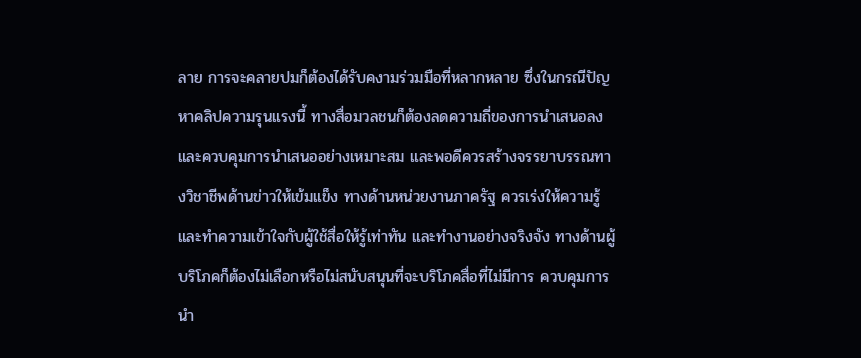ลาย การจะคลายปมก็ต้องได้รับคงามร่วมมือที่หลากหลาย ซึ่งในกรณีปัญหาคลิปความรุนแรงนี้ ทางสื่อมวลชนก็ต้องลดความถี่ของการนำเสนอลงและควบคุมการนำเสนออย่างเหมาะสม และพอดีควรสร้างจรรยาบรรณทางวิชาชีพด้านข่าวให้เข้มแข็ง ทางด้านหน่วยงานภาครัฐ ควรเร่งให้ความรู้และทำความเข้าใจกับผู้ใช้สื่อให้รู้เท่าทัน และทำงานอย่างจริงจัง ทางด้านผู้บริโภคก็ต้องไม่เลือกหรือไม่สนับสนุนที่จะบริโภคสื่อที่ไม่มีการ ควบคุมการนำ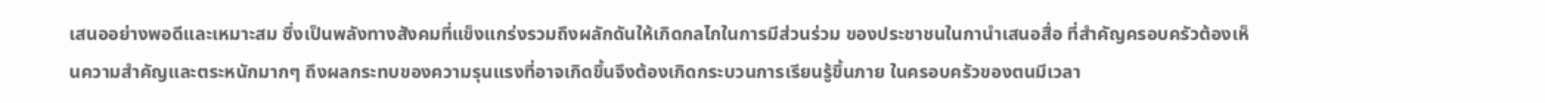เสนออย่างพอดีและเหมาะสม ซึ่งเป็นพลังทางสังคมที่แข็งแกร่งรวมถึงผลักดันให้เกิดกลไกในการมีส่วนร่วม ของประชาชนในกานำเสนอสื่อ ที่สำคัญครอบครัวต้องเห็นความสำคัญและตระหนักมากๆ ถึงผลกระทบของความรุนแรงที่อาจเกิดขึ้นจึงต้องเกิดกระบวนการเรียนรู้ขึ้นภาย ในครอบครัวของตนมีเวลา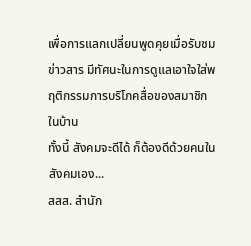เพื่อการแลกเปลี่ยนพูดคุยเมื่อรับชมข่าวสาร มีทัศนะในการดูแลเอาใจใส่พฤติกรรมการบริโภคสื่อของสมาชิกในบ้าน
ทั้งนี้ สังคมจะดีได้ ก็ต้องดีด้วยคนในสังคมเอง...
สสส. สำนัก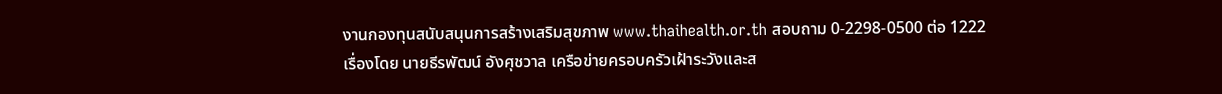งานกองทุนสนับสนุนการสร้างเสริมสุขภาพ www.thaihealth.or.th สอบถาม 0-2298-0500 ต่อ 1222
เรื่องโดย นายธีรพัฒน์ อังศุชวาล เครือข่ายครอบครัวเฝ้าระวังและส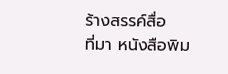ร้างสรรค์สื่อ
ที่มา หนังสือพิม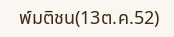พ์มติชน(13ต.ค.52)